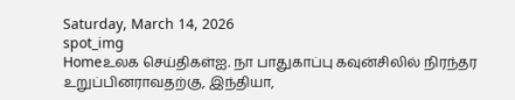Saturday, March 14, 2026
spot_img
Homeஉலக செய்திகள்ஐ. நா பாதுகாப்பு கவுன்சிலில் நிரந்தர உறுப்பினராவதற்கு, இந்தியா,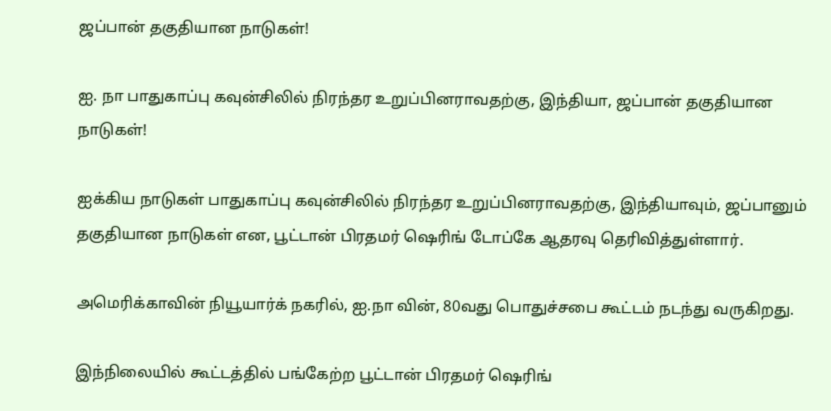ஜப்பான் தகுதியான நாடுகள்!

ஐ. நா பாதுகாப்பு கவுன்சிலில் நிரந்தர உறுப்பினராவதற்கு, இந்தியா, ஜப்பான் தகுதியான நாடுகள்!

ஐக்கிய நாடுகள் பாதுகாப்பு கவுன்சிலில் நிரந்தர உறுப்பினராவதற்கு, இந்தியாவும், ஜப்பானும் தகுதியான நாடுகள் என, பூட்டான் பிரதமர் ஷெரிங் டோப்கே ஆதரவு தெரிவித்துள்ளார்.

அமெரிக்காவின் நியூயார்க் நகரில், ஐ.நா வின், 80வது பொதுச்சபை கூட்டம் நடந்து வருகிறது.

இந்நிலையில் கூட்டத்தில் பங்கேற்ற பூட்டான் பிரதமர் ஷெரிங்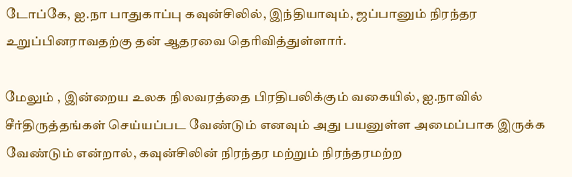டோப்கே, ஐ.நா பாதுகாப்பு கவுன்சிலில், இந்தியாவும், ஜப்பானும் நிரந்தர உறுப்பினராவதற்கு தன் ஆதரவை தெரிவித்துள்ளார்.

மேலும் , இன்றைய உலக நிலவரத்தை பிரதிபலிக்கும் வகையில், ஐ.நாவில் சீர்திருத்தங்கள் செய்யப்பட வேண்டும் எனவும் அது பயனுள்ள அமைப்பாக இருக்க வேண்டும் என்றால், கவுன்சிலின் நிரந்தர மற்றும் நிரந்தரமற்ற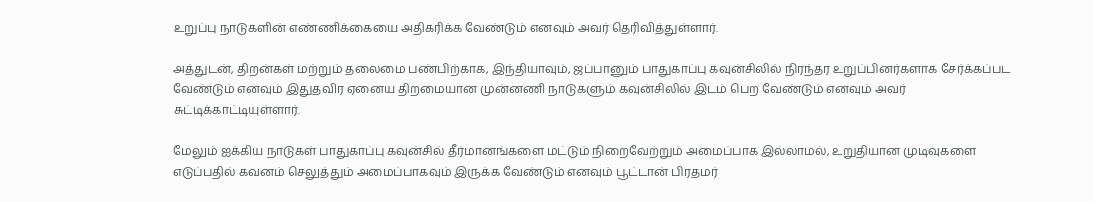உறுப்பு நாடுகளின் எண்ணிக்கையை அதிகரிக்க வேண்டும் எனவும் அவர் தெரிவித்துள்ளார்.

அத்துடன், திறன்கள் மற்றும் தலைமை பண்பிற்காக, இந்தியாவும், ஜப்பானும் பாதுகாப்பு கவுன்சிலில் நிரந்தர உறுப்பினர்களாக சேர்க்கப்பட வேண்டும் எனவும் இதுதவிர ஏனைய திறமையான முன்னணி நாடுகளும் கவுன்சிலில் இடம் பெற வேண்டும் எனவும் அவர் சுட்டிக்காட்டியுள்ளார்.

மேலும் ஐக்கிய நாடுகள் பாதுகாப்பு கவுன்சில் தீர்மானங்களை மட்டும் நிறைவேற்றும் அமைப்பாக இல்லாமல், உறுதியான முடிவுகளை எடுப்பதில் கவனம் செலுத்தும் அமைப்பாகவும் இருக்க வேண்டும் எனவும் பூட்டான் பிரதமர்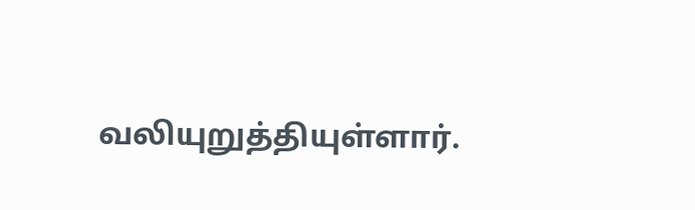வலியுறுத்தியுள்ளார்.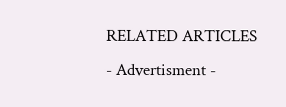RELATED ARTICLES
- Advertisment -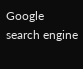Google search engine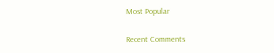Most Popular

Recent Comments